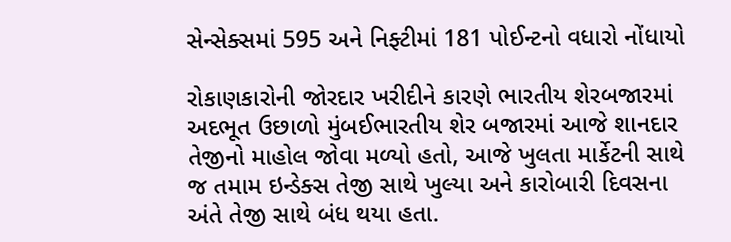સેન્સેક્સમાં 595 અને નિફ્ટીમાં 181 પોઈન્ટનો વધારો નોંધાયો

રોકાણકારોની જોરદાર ખરીદીને કારણે ભારતીય શેરબજારમાં અદભૂત ઉછાળો મુંબઈભારતીય શેર બજારમાં આજે શાનદાર તેજીનો માહોલ જોવા મળ્યો હતો, આજે ખુલતા માર્કેટની સાથે જ તમામ ઇન્ડેક્સ તેજી સાથે ખુલ્યા અને કારોબારી દિવસના અંતે તેજી સાથે બંધ થયા હતા.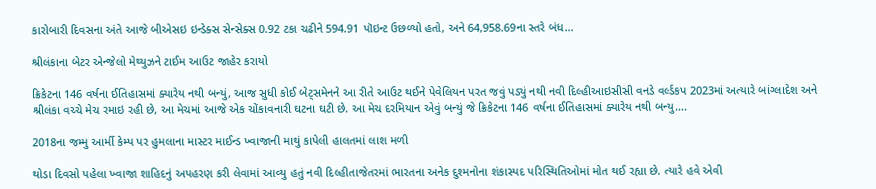કારોબારી દિવસના અંતે આજે બીએસઇ ઇન્ડેક્સ સેન્સેક્સ 0.92 ટકા ચઢીને 594.91 પૉઇન્ટ ઉછળ્યો હતો, અને 64,958.69ના સ્તરે બંધ…

શ્રીલંકાના બેટર એન્જેલો મેથ્યુઝને ટાઈમ આઉટ જાહેર કરાયો

ક્રિકેટના 146 વર્ષના ઈતિહાસમાં ક્યારેય નથી બન્યું, આજ સુધી કોઈ બેટ્સમેનને આ રીતે આઉટ થઈને પેવેલિયન પરત જવું પડ્યું નથી નવી દિલ્હીઆઇસીસી વનડે વર્લ્ડકપ 2023માં અત્યારે બાંગ્લાદેશ અને શ્રીલંકા વચ્ચે મેચ રમાઇ રહી છે, આ મેચમાં આજે એક ચોંકાવનારી ઘટના ઘટી છે. આ મેચ દરમિયાન એવું બન્યું જે ક્રિકેટના 146 વર્ષના ઈતિહાસમાં ક્યારેય નથી બન્યુ….

2018ના જમ્મુ આર્મી કેમ્પ પર હુમલાના માસ્ટર માઈન્ડ ખ્વાજાની માથું કાપેલી હાલતમાં લાશ મળી

થોડા દિવસો પહેલા ખ્વાજા શાહિદનું અપહરણ કરી લેવામાં આવ્યુ હતું નવી દિલ્હીતાજેતરમાં ભારતના અનેક દુશ્મનોના શંકાસ્પદ પરિસ્થિતિઓમાં મોત થઈ રહ્યા છે. ત્યારે હવે એવી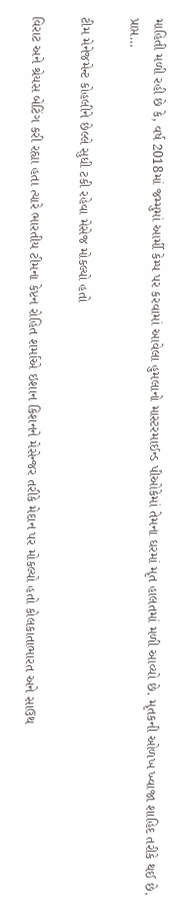માહિતી મળી રહી છે કે, વર્ષ 2018માં જમ્મુમાં આર્મી કેમ્પ પર કરવામાં આવેલા હુમલાનો માસ્ટરમાઈન્ડ પીઓકેમાં તેમના ઘરમાં મૃત હાલતમાં મળી આવ્યો છે. મૃતકની ઓળખ ખ્વાજા શાહિદ તરીકે થઈ છે. પ્રાપ્ત…

ટીમ મેનેજમેન્ટ કોહલીને છેલ્લે સુધી ટકી રહેવા મેસેજ મોકલ્યો હતો

વિરાટ અને શ્રેયસ બેટિંગ કરી રહ્યા હતા ત્યારે ભારતીય ટીમના કેપ્ટન રોહિત શર્માએ ઇશાન કિશનને મેસેન્જર તરીકે મેદાન પર મોકલ્યો હતો કોલકાતાભારત અને સાઉથ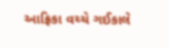આફ્રિકા વચ્ચે ગઈકાલે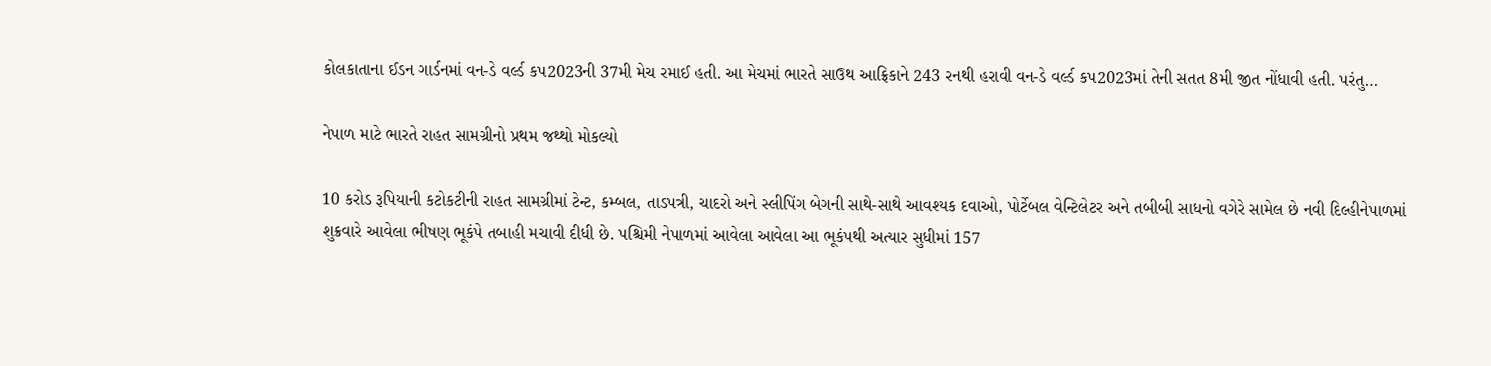કોલકાતાના ઈડન ગાર્ડનમાં વન-ડે વર્લ્ડ કપ2023ની 37મી મેચ રમાઈ હતી. આ મેચમાં ભારતે સાઉથ આફ્રિકાને 243 રનથી હરાવી વન-ડે વર્લ્ડ કપ2023માં તેની સતત 8મી જીત નોંધાવી હતી. પરંતુ…

નેપાળ માટે ભારતે રાહત સામગ્રીનો પ્રથમ જથ્થો મોકલ્યો

10 કરોડ રૂપિયાની કટોકટીની રાહત સામગ્રીમાં ટેન્ટ, કમ્બલ, તાડપત્રી, ચાદરો અને સ્લીપિંગ બેગની સાથે-સાથે આવશ્યક દવાઓ, પોર્ટેબલ વેન્ટિલેટર અને તબીબી સાધનો વગેરે સામેલ છે નવી દિલ્હીનેપાળમાં શુક્રવારે આવેલા ભીષણ ભૂકંપે તબાહી મચાવી દીધી છે. પશ્ચિમી નેપાળમાં આવેલા આવેલા આ ભૂકંપથી અત્યાર સુધીમાં 157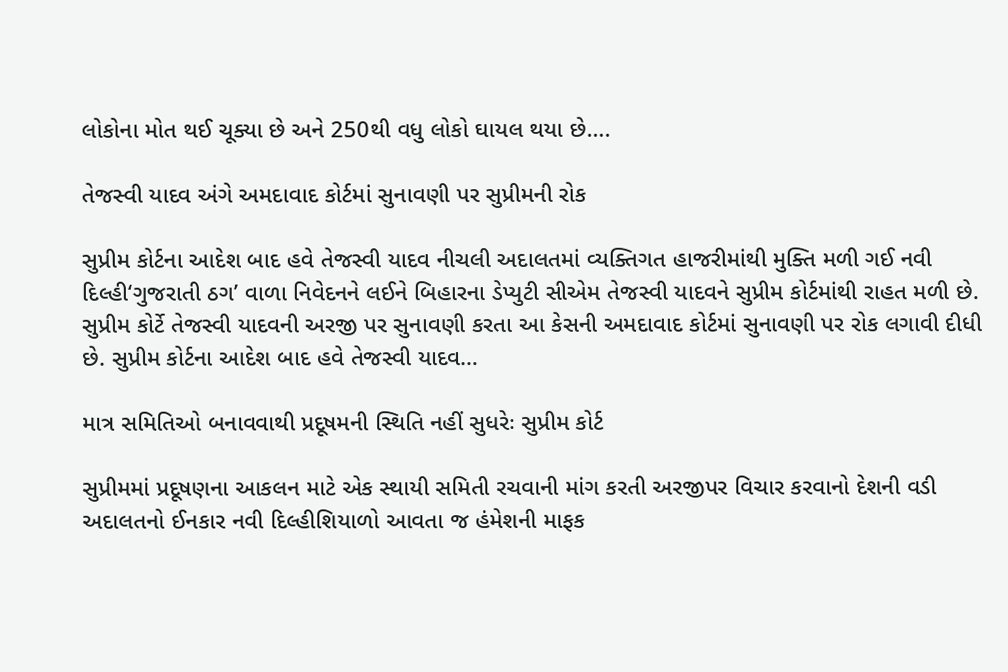લોકોના મોત થઈ ચૂક્યા છે અને 250થી વધુ લોકો ઘાયલ થયા છે….

તેજસ્વી યાદવ અંગે અમદાવાદ કોર્ટમાં સુનાવણી પર સુપ્રીમની રોક

સુપ્રીમ કોર્ટના આદેશ બાદ હવે તેજસ્વી યાદવ નીચલી અદાલતમાં વ્યક્તિગત હાજરીમાંથી મુક્તિ મળી ગઈ નવી દિલ્હી‘ગુજરાતી ઠગ’ વાળા નિવેદનને લઈને બિહારના ડેપ્યુટી સીએમ તેજસ્વી યાદવને સુપ્રીમ કોર્ટમાંથી રાહત મળી છે. સુપ્રીમ કોર્ટે તેજસ્વી યાદવની અરજી પર સુનાવણી કરતા આ કેસની અમદાવાદ કોર્ટમાં સુનાવણી પર રોક લગાવી દીધી છે. સુપ્રીમ કોર્ટના આદેશ બાદ હવે તેજસ્વી યાદવ…

માત્ર સમિતિઓ બનાવવાથી પ્રદૂષમની સ્થિતિ નહીં સુધરેઃ સુપ્રીમ કોર્ટ

સુપ્રીમમાં પ્રદૂષણના આકલન માટે એક સ્થાયી સમિતી રચવાની માંગ કરતી અરજીપર વિચાર કરવાનો દેશની વડી અદાલતનો ઈનકાર નવી દિલ્હીશિયાળો આવતા જ હંમેશની માફક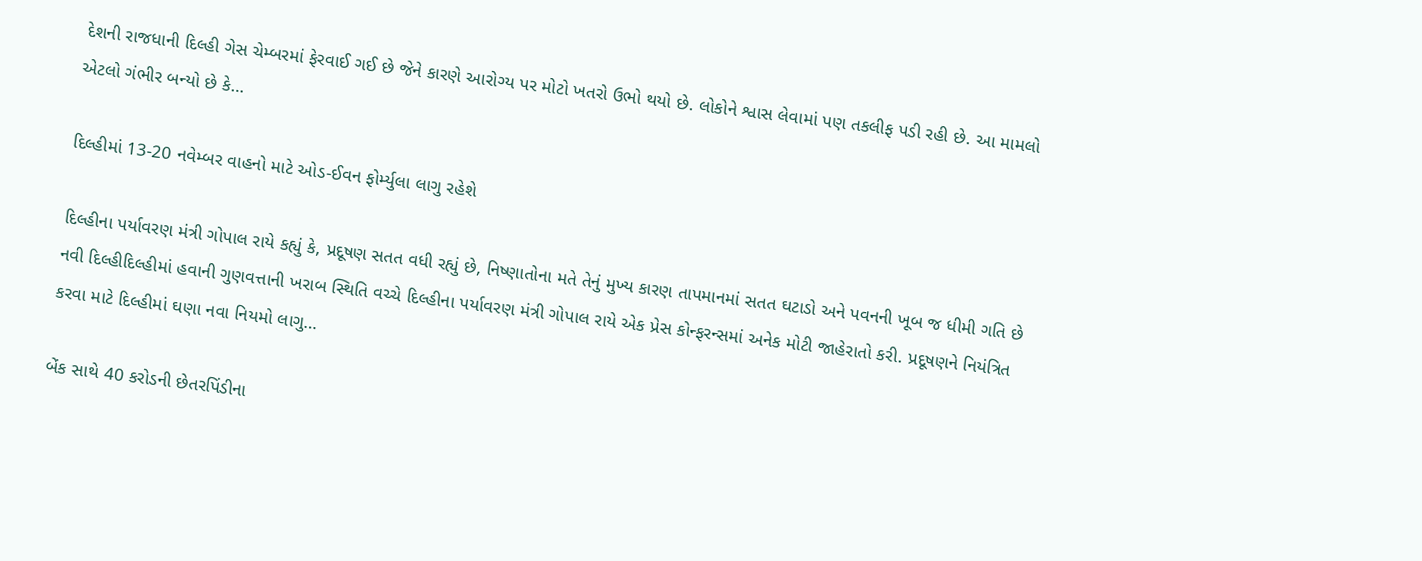દેશની રાજધાની દિલ્હી ગેસ ચેમ્બરમાં ફેરવાઈ ગઈ છે જેને કારણે આરોગ્ય પર મોટો ખતરો ઉભો થયો છે. લોકોને શ્વાસ લેવામાં પણ તકલીફ પડી રહી છે. આ મામલો એટલો ગંભીર બન્યો છે કે…

દિલ્હીમાં 13-20 નવેમ્બર વાહનો માટે ઓડ-ઈવન ફોર્મ્યુલા લાગુ રહેશે

દિલ્હીના પર્યાવરણ મંત્રી ગોપાલ રાયે કહ્યું કે, પ્રદૂષણ સતત વધી રહ્યું છે, નિષ્ણાતોના મતે તેનું મુખ્ય કારણ તાપમાનમાં સતત ઘટાડો અને પવનની ખૂબ જ ધીમી ગતિ છે નવી દિલ્હીદિલ્હીમાં હવાની ગુણવત્તાની ખરાબ સ્થિતિ વચ્ચે દિલ્હીના પર્યાવરણ મંત્રી ગોપાલ રાયે એક પ્રેસ કોન્ફરન્સમાં અનેક મોટી જાહેરાતો કરી. પ્રદૂષણને નિયંત્રિત કરવા માટે દિલ્હીમાં ઘણા નવા નિયમો લાગુ…

બેંક સાથે 40 કરોડની છેતરપિંડીના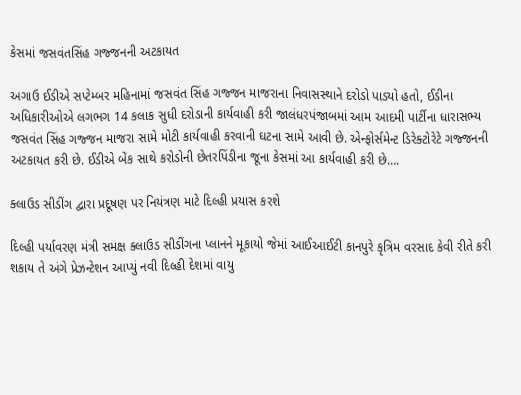કેસમાં જસવંતસિંહ ગજ્જનની અટકાયત

અગાઉ ઈડીએ સપ્ટેમ્બર મહિનામાં જસવંત સિંહ ગજ્જન માજરાના નિવાસસ્થાને દરોડો પાડ્યો હતો, ઈડીના અધિકારીઓએ લગભગ 14 કલાક સુધી દરોડાની કાર્યવાહી કરી જાલંધરપંજાબમાં આમ આદમી પાર્ટીના ધારાસભ્ય જસવંત સિંહ ગજ્જન માજરા સામે મોટી કાર્યવાહી કરવાની ઘટના સામે આવી છે. એન્ફોર્સમેન્ટ ડિરેક્ટોરેટે ગજ્જનની અટકાયત કરી છે. ઈડીએ બેંક સાથે કરોડોની છેતરપિંડીના જૂના કેસમાં આ કાર્યવાહી કરી છે….

ક્લાઉડ સીડીંગ દ્વારા પ્રદૂષણ પર નિયંત્રણ માટે દિલ્હી પ્રયાસ કરશે

દિલ્હી પર્યાવરણ મંત્રી સમક્ષ ક્લાઉડ સીડીંગના પ્લાનને મૂકાયો જેમાં આઈઆઈટી કાનપુરે કૃત્રિમ વરસાદ કેવી રીતે કરી શકાય તે અંગે પ્રેઝન્ટેશન આપ્યું નવી દિલ્હી દેશમાં વાયુ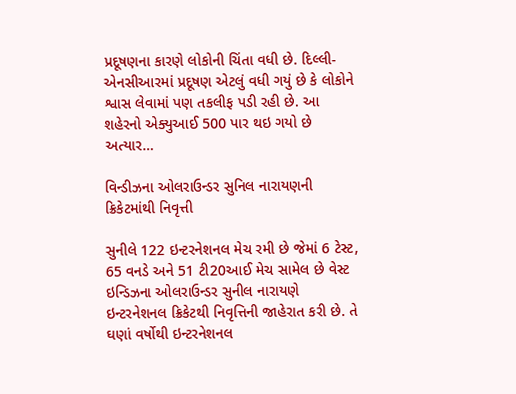પ્રદૂષણના કારણે લોકોની ચિંતા વધી છે. દિલ્લી-એનસીઆરમાં પ્રદૂષણ એટલું વધી ગયું છે કે લોકોને શ્વાસ લેવામાં પણ તકલીફ પડી રહી છે. આ શહેરનો એક્યુઆઈ 500 પાર થઇ ગયો છે અત્યાર…

વિન્ડીઝના ઓલરાઉન્ડર સુનિલ નારાયણની ક્રિકેટમાંથી નિવૃત્તી

સુનીલે 122 ઇન્ટરનેશનલ મેચ રમી છે જેમાં 6 ટેસ્ટ, 65 વનડે અને 51 ટી20આઈ મેચ સામેલ છે વેસ્ટ ઇન્ડિઝના ઓલરાઉન્ડર સુનીલ નારાયણે ઇન્ટરનેશનલ ક્રિકેટથી નિવૃત્તિની જાહેરાત કરી છે. તે ઘણાં વર્ષોથી ઇન્ટરનેશનલ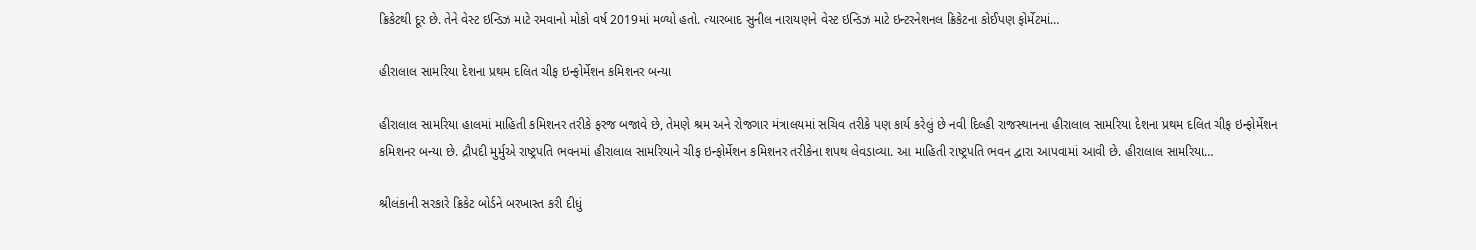ક્રિકેટથી દૂર છે. તેને વેસ્ટ ઇન્ડિઝ માટે રમવાનો મોકો વર્ષ 2019માં મળ્યો હતો. ત્યારબાદ સુનીલ નારાયણને વેસ્ટ ઇન્ડિઝ માટે ઇન્ટરનેશનલ ક્રિકેટના કોઈપણ ફોર્મેટમાં…

હીરાલાલ સામરિયા દેશના પ્રથમ દલિત ચીફ ઇન્ફોર્મેશન કમિશનર બન્યા

હીરાલાલ સામરિયા હાલમાં માહિતી કમિશનર તરીકે ફરજ બજાવે છે, તેમણે શ્રમ અને રોજગાર મંત્રાલયમાં સચિવ તરીકે પણ કાર્ય કરેલું છે નવી દિલ્હી રાજસ્થાનના હીરાલાલ સામરિયા દેશના પ્રથમ દલિત ચીફ ઇન્ફોર્મેશન કમિશનર બન્યા છે. દ્રૌપદી મુર્મુએ રાષ્ટ્રપતિ ભવનમાં હીરાલાલ સામરિયાને ચીફ ઇન્ફોર્મેશન કમિશનર તરીકેના શપથ લેવડાવ્યા. આ માહિતી રાષ્ટ્રપતિ ભવન દ્વારા આપવામાં આવી છે. હીરાલાલ સામરિયા…

શ્રીલંકાની સરકારે ક્રિકેટ બોર્ડને બરખાસ્ત કરી દીધું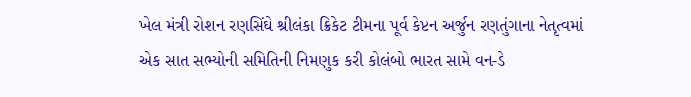ખેલ મંત્રી રોશન રણસિંઘે શ્રીલંકા ક્રિકેટ ટીમના પૂર્વ કેપ્ટન અર્જુન રણતુંગાના નેતૃત્વમાં એક સાત સભ્યોની સમિતિની નિમણુક કરી કોલંબો ભારત સામે વન-ડે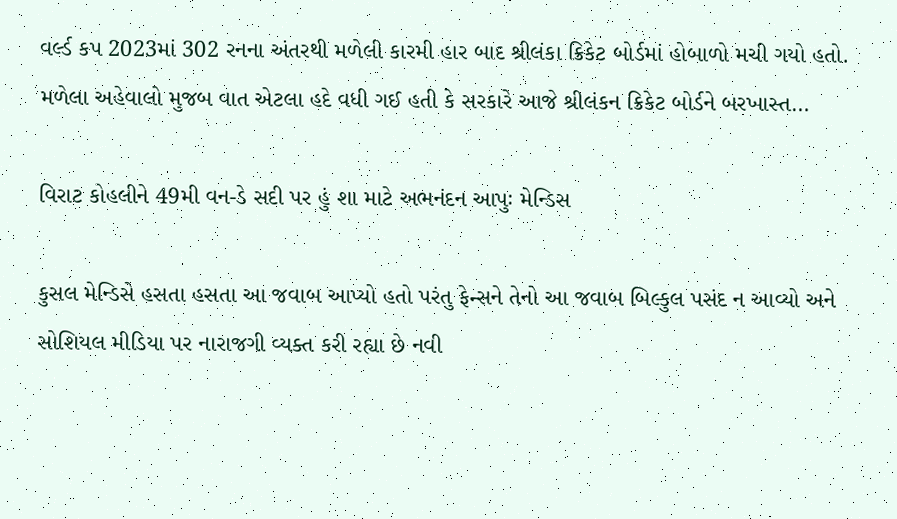વર્લ્ડ કપ 2023માં 302 રનના અંતરથી મળેલી કારમી હાર બાદ શ્રીલંકા ક્રિકેટ બોર્ડમાં હોબાળો મચી ગયો હતો. મળેલા અહેવાલો મુજબ વાત એટલા હદે વધી ગઈ હતી કે સરકારે આજે શ્રીલંકન ક્રિકેટ બોર્ડને બરખાસ્ત…

વિરાટ કોહલીને 49મી વન-ડે સદી પર હું શા માટે અભનંદન આપુઃ મેન્ડિસ

કુસલ મેન્ડિસે હસતા હસતા આ જવાબ આપ્યો હતો પરંતુ ફેન્સને તેનો આ જવાબ બિલ્કુલ પસંદ ન આવ્યો અને સોશિયલ મીડિયા પર નારાજગી વ્યક્ત કરી રહ્યા છે નવી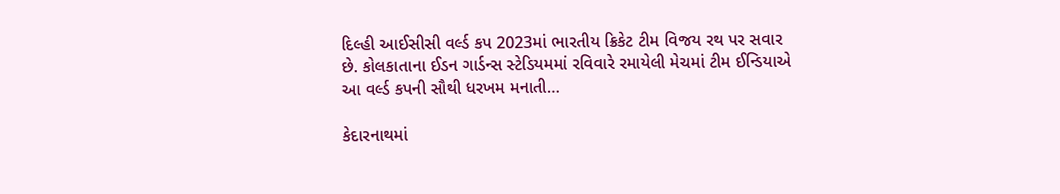દિલ્હી આઈસીસી વર્લ્ડ કપ 2023માં ભારતીય ક્રિકેટ ટીમ વિજય રથ પર સવાર છે. કોલકાતાના ઈડન ગાર્ડન્સ સ્ટેડિયમમાં રવિવારે રમાયેલી મેચમાં ટીમ ઈન્ડિયાએ આ વર્લ્ડ કપની સૌથી ધરખમ મનાતી…

કેદારનાથમાં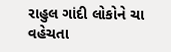રાહુલ ગાંદી લોકોને ચા વહેચતા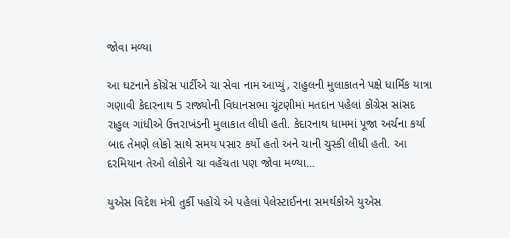જોવા મળ્યા

આ ઘટનાને કોંગ્રેસ પાર્ટીએ ચા સેવા નામ આપ્યું, રાહુલની મુલાકાતને પક્ષે ધાર્મિક યાત્રા ગણાવી કેદારનાથ 5 રાજ્યોની વિધાનસભા ચૂંટણીમાં મતદાન પહેલાં કોંગ્રેસ સાંસદ રાહુલ ગાંધીએ ઉત્તરાખંડની મુલાકાત લીધી હતી. કેદારનાથ ધામમાં પૂજા અર્ચના કર્યા બાદ તેમણે લોકો સાથે સમય પસાર કર્યો હતો અને ચાની ચુસ્કી લીધી હતી. આ દરમિયાન તેઓ લોકોને ચા વહેંચતા પણ જોવા મળ્યા…

યુએસ વિદેશ મંત્રી તુર્કી પહોંચે એ પહેલાં પેલેસ્ટાઈનના સમર્થકોએ યુએસ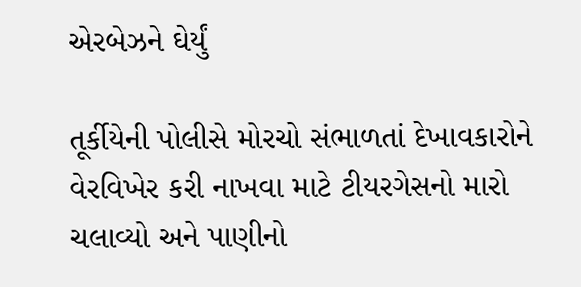એરબેઝને ઘેર્યું

તૂર્કીયેની પોલીસે મોરચો સંભાળતાં દેખાવકારોને વેરવિખેર કરી નાખવા માટે ટીયરગેસનો મારો ચલાવ્યો અને પાણીનો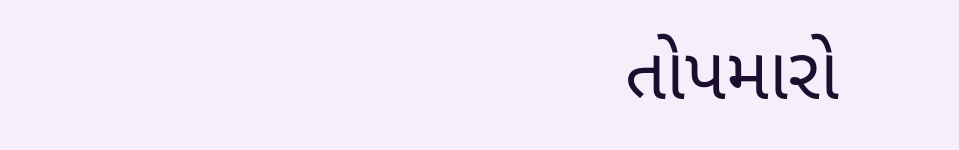તોપમારો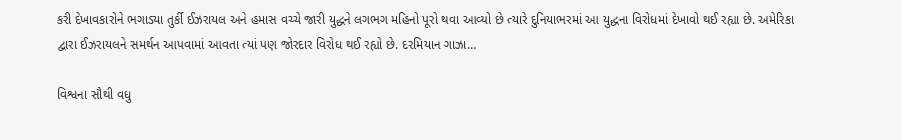કરી દેખાવકારોને ભગાડ્યા તુર્કી ઈઝરાયલ અને હમાસ વચ્ચે જારી યુદ્ધને લગભગ મહિનો પૂરો થવા આવ્યો છે ત્યારે દુનિયાભરમાં આ યુદ્ધના વિરોધમાં દેખાવો થઈ રહ્યા છે. અમેરિકા દ્વારા ઈઝરાયલને સમર્થન આપવામાં આવતા ત્યાં પણ જોરદાર વિરોધ થઈ રહ્યો છે. દરમિયાન ગાઝા…

વિશ્વના સૌથી વધુ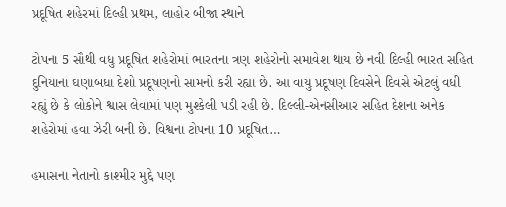પ્રદૂષિત શહેરમાં દિલ્હી પ્રથમ, લાહોર બીજા સ્થાને

ટોપના 5 સૌથી વધુ પ્રદૂષિત શહેરોમાં ભારતના ત્રણ શહેરોનો સમાવેશ થાય છે નવી દિલ્હી ભારત સહિત દુનિયાના ઘણાબધા દેશો પ્રદૂષણનો સામનો કરી રહ્યા છે. આ વાયુ પ્રદૂષણ દિવસેને દિવસે એટલું વધી રહ્યું છે કે લોકોને શ્વાસ લેવામાં પણ મુશ્કેલી પડી રહી છે. દિલ્લી-એનસીઆર સહિત દેશના અનેક શહેરોમાં હવા ઝેરી બની છે. વિશ્વના ટોપના 10 પ્રદૂષિત…

હમાસના નેતાનો કાશ્મીર મુદ્દે પણ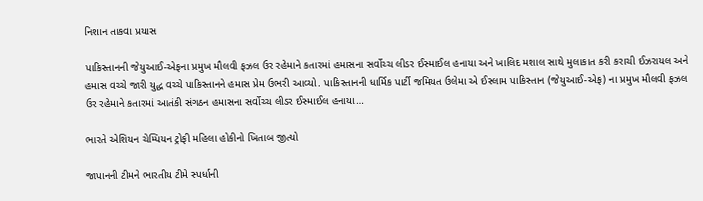નિશાન તાકવા પ્રયાસ

પાકિસ્તાનની જેયુઆઈ-એફના પ્રમુખ મૌલવી ફઝલ ઉર રહેમાને કતારમાં હમાસના સર્વોચ્ચ લીડર ઈસ્માઈલ હનાયા અને ખાલિદ મશાલ સાથે મુલાકાત કરી કરાચી ઈઝરાયલ અને હમાસ વચ્ચે જારી યુદ્ધ વચ્ચે પાકિસ્તાનને હમાસ પ્રેમ ઉભરી આવ્યો. પાકિસ્તાનની ધાર્મિક પાર્ટી જમિયત ઉલેમા એ ઈસ્લામ પાકિસ્તાન (જેયુઆઈ-એફ) ના પ્રમુખ મૌલવી ફઝલ ઉર રહેમાને કતારમાં આતંકી સંગઠન હમાસના સર્વોચ્ચ લીડર ઈસ્માઈલ હનાયા…

ભારતે એશિયન ચેમ્પિયન ટ્રોફી મહિલા હોકીનો ખિતાબ જીત્યો

જાપાનની ટીમને ભારતીય ટીમે સ્પર્ધાની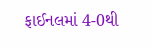ફાઈનલમાં 4-0થી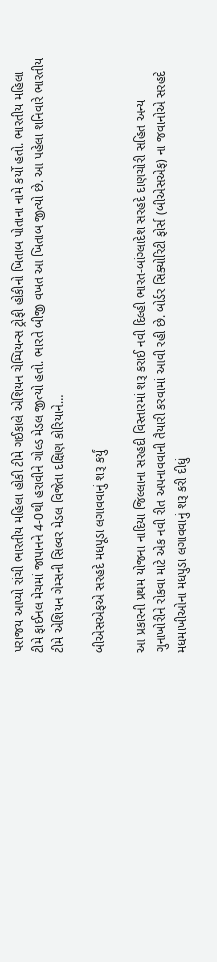પરાજય આપ્યો રાંચી ભારતીય મહિલા હોકી ટીમે ગઈકાલે એશિયન ચેમ્પિયન્સ ટ્રોફી હોકીનો ખિતાબ પોતાના નામે કર્યો હતો. ભારતીય મહિલા ટીમે ફાઈનલ મેચમાં જાપાનને 4-0થી હરાવીને ગોલ્ડ મેડલ જીત્યો હતો. ભારતે બીજી વખત આ ખિતાબ જીત્યો છે. આ પહેલા શનિવારે ભારતીય ટીમે એશિયન ગેમ્સની સિલ્વર મેડલ વિજેતા દક્ષિણ કોરિયાને…

બીએસએફએ સરહદે મધપૂડા લગાવવાનું શરૂ કર્યું

આ પ્રકારની પ્રથમ યોજના નાદિયા જિલ્લાના સરહદી વિસ્તારમાં શરૂ કરાઈ નવી દિલ્હી ભારત-બાંગ્લાદેશ સરહદે દાણચોરી સહિત અન્ય ગુનાખોરીને રોકવા માટે એક નવી રીત અપનાવવાની તૈયારી કરવામાં આવી રહી છે. બોર્ડર સિક્યોરિટી ફોર્સ (બીએસએફ) ના જવાનોએ સરહદે મધમાખીઓના મધપુડા લગાવવાનું શરૂ કરી દીધું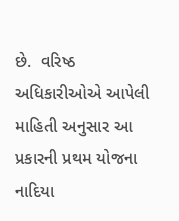છે.  વરિષ્ઠ અધિકારીઓએ આપેલી માહિતી અનુસાર આ પ્રકારની પ્રથમ યોજના નાદિયા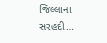જિલ્લાના સરહદી…